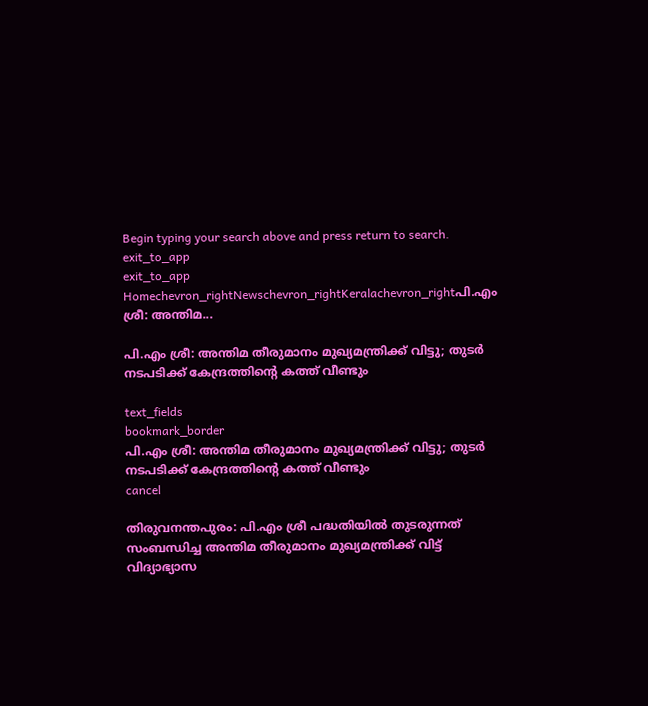Begin typing your search above and press return to search.
exit_to_app
exit_to_app
Homechevron_rightNewschevron_rightKeralachevron_rightപി.എം ശ്രീ: അന്തിമ...

പി.എം ശ്രീ: അന്തിമ തീരുമാനം മുഖ്യമന്ത്രിക്ക് വിട്ടു; തുടർ നടപടിക്ക് കേന്ദ്രത്തിന്റെ കത്ത് വീണ്ടും

text_fields
bookmark_border
പി.എം ശ്രീ: അന്തിമ തീരുമാനം മുഖ്യമന്ത്രിക്ക് വിട്ടു; തുടർ നടപടിക്ക് കേന്ദ്രത്തിന്റെ കത്ത് വീണ്ടും
cancel

തിരുവനന്തപുരം: പി.എം ശ്രീ പദ്ധതിയിൽ തുടരുന്നത് സംബന്ധിച്ച അന്തിമ തീരുമാനം മുഖ്യമന്ത്രിക്ക് വിട്ട് വിദ്യാഭ്യാസ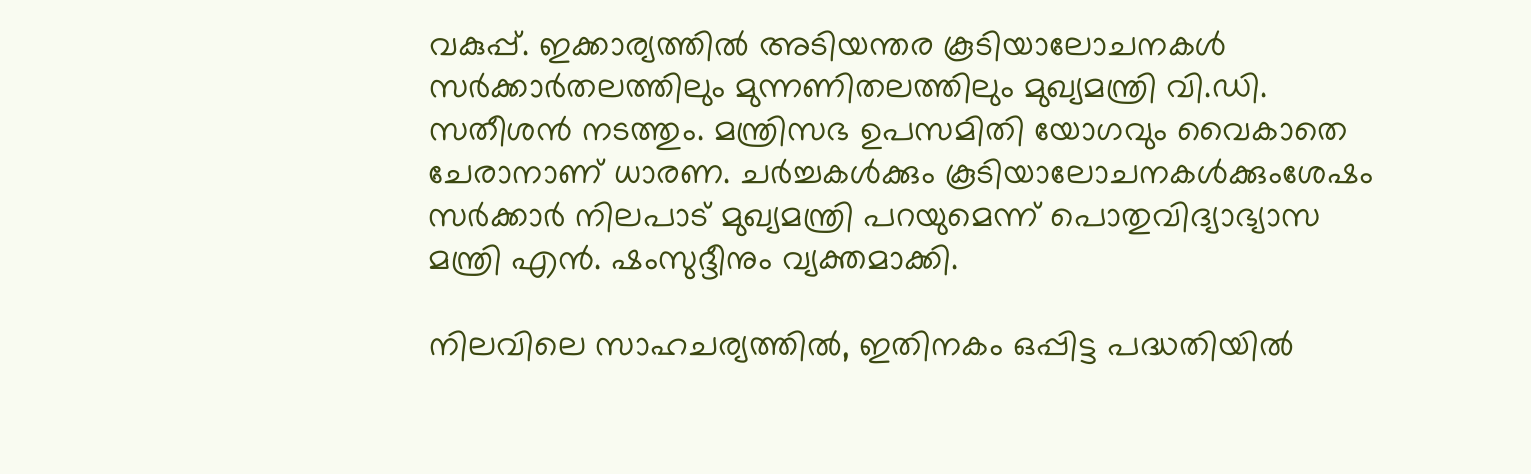വകുപ്പ്. ഇക്കാര്യത്തിൽ അടിയന്തര കൂടിയാലോചനകൾ സർക്കാർതലത്തിലും മുന്നണിതലത്തിലും മുഖ്യമന്ത്രി വി.ഡി. സതീശൻ നടത്തും. മന്ത്രിസഭ ഉപസമിതി യോഗവും വൈകാതെ ചേരാനാണ് ധാരണ. ചർച്ചകൾക്കും കൂടിയാലോചനകൾക്കുംശേഷം സർക്കാർ നിലപാട് മുഖ്യമന്ത്രി പറയുമെന്ന് പൊതുവിദ്യാഭ്യാസ മന്ത്രി എൻ. ഷംസുദ്ദീനും വ്യക്തമാക്കി.

നിലവിലെ സാഹചര്യത്തിൽ, ഇതിനകം ഒപ്പിട്ട പദ്ധതിയിൽ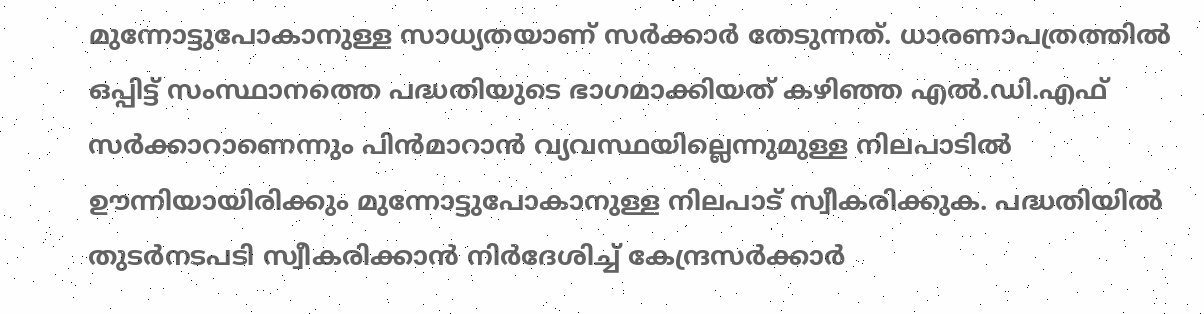മുന്നോട്ടുപോകാനുള്ള സാധ്യതയാണ് സർക്കാർ തേടുന്നത്. ധാരണാപത്രത്തിൽ ഒപ്പിട്ട് സംസ്ഥാനത്തെ പദ്ധതിയുടെ ഭാഗമാക്കിയത് കഴിഞ്ഞ എൽ.ഡി.എഫ് സർക്കാറാണെന്നും പിൻമാറാൻ വ്യവസ്ഥയില്ലെന്നുമുള്ള നിലപാടിൽ ഊന്നിയായിരിക്കും മുന്നോട്ടുപോകാനുള്ള നിലപാട് സ്വീകരിക്കുക. പദ്ധതിയിൽ തുടർനടപടി സ്വീകരിക്കാൻ നിർദേശിച്ച് കേന്ദ്രസർക്കാർ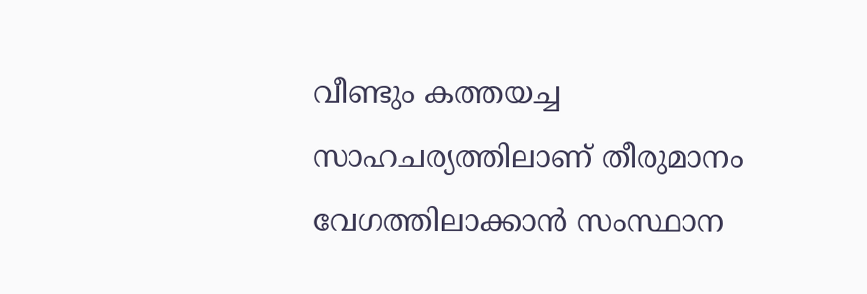വീണ്ടും കത്തയച്ച സാഹചര്യത്തിലാണ് തീരുമാനം വേഗത്തിലാക്കാൻ സംസ്ഥാന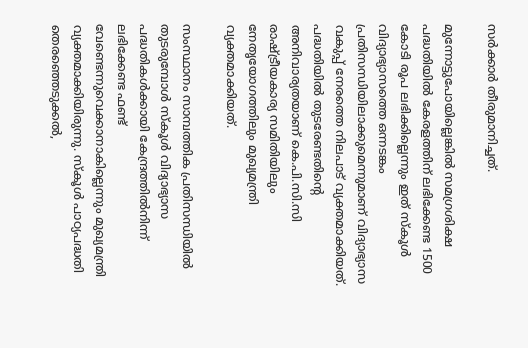സർക്കാർ തീരുമാനിച്ചത്.

മുന്നോട്ടുപോയില്ലെങ്കിൽ സമഗ്രശിക്ഷ പദ്ധതിയിൽ കേരളത്തിന് ലഭിക്കേണ്ട 1500 കോടി രൂപ ലഭിക്കില്ലെന്നും ഇത് സ്കൂൾ വിദ്യാഭ്യാസത്തെ ഒന്നടങ്കം പ്രതിസന്ധിയിലാക്കുമെന്നുമാണ് വിദ്യാഭ്യാസ വകുപ്പ് നേരത്തെ നിലപാട് വ്യക്തമാക്കിയത്. പദ്ധതിയിൽ തുടരേണ്ടതിന്‍റെ അനിവാര്യതയാണ് കെ.പി.സി.സി രാഷ്ട്രീയകാര്യ സമിതിയിലും നേതൃയോഗത്തിലും മുഖ്യമന്ത്രി വ്യക്തമാക്കിയത്.

സംസ്ഥാനം സാമ്പത്തിക പ്രതിസന്ധിയിൽ തുടരുമ്പോൾ സ്കൂൾ വിദ്യാഭ്യാസ പദ്ധതികൾക്കായി കേന്ദ്രത്തിൽനിന്ന് ലഭിക്കേണ്ട ഫണ്ട് വേണ്ടെന്നുവെക്കാനാകില്ലെന്നും മുഖ്യമന്ത്രി വ്യക്തമാക്കിയിരുന്നു. സ്കൂൾ പാഠ്യപദ്ധതി തെരഞ്ഞെടുക്കൽ,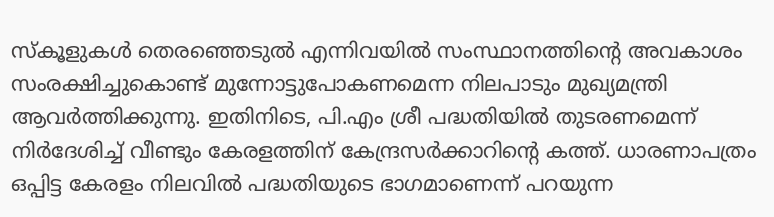സ്കൂളുകൾ തെരഞ്ഞെടുൽ എന്നിവയിൽ സംസ്ഥാനത്തിന്‍റെ അവകാശം സംരക്ഷിച്ചുകൊണ്ട് മുന്നോട്ടുപോകണമെന്ന നിലപാടും മുഖ്യമന്ത്രി ആവർത്തിക്കുന്നു. ഇതിനിടെ, പി.എം ശ്രീ പദ്ധതിയിൽ തുടരണമെന്ന് നിർദേശിച്ച് വീണ്ടും കേരളത്തിന് കേന്ദ്രസർക്കാറിന്‍റെ കത്ത്. ധാരണാപത്രം ഒപ്പിട്ട കേരളം നിലവിൽ പദ്ധതിയുടെ ഭാഗമാണെന്ന് പറയുന്ന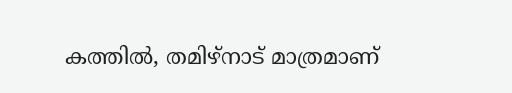കത്തിൽ, തമിഴ്നാട് മാത്രമാണ്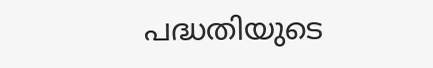പദ്ധതിയുടെ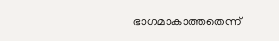ഭാഗമാകാത്തതെന്ന്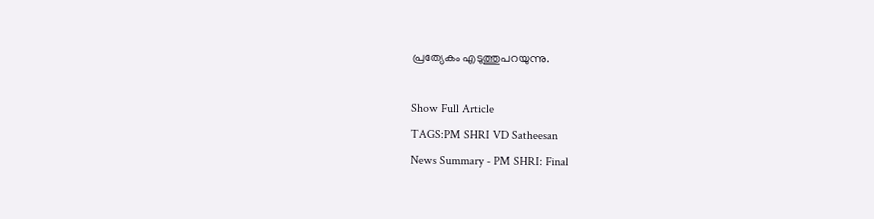പ്രത്യേകം എടുത്തുപറയുന്നു.

Show Full Article
TAGS:PM SHRI VD Satheesan
News Summary - PM SHRI: Final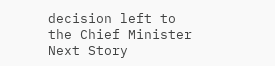decision left to the Chief Minister
Next Story